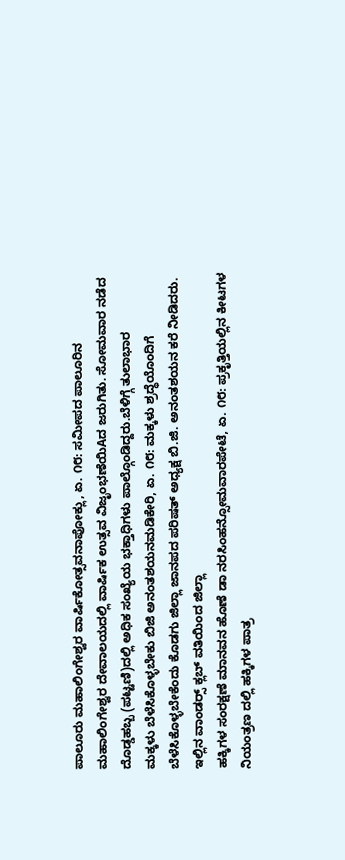ಪಾಲೂರು ಮಹಾಲಿಂಗೇಶ್ವರ ವಾರ್ಷಿಕೋತ್ಸವನಾಪೋಕ್ಲು, ಏ. ೧೮: ಸಮೀಪದ ಪಾಲೂರಿನ ಮಹಾಲಿಂಗೇಶ್ವರ ದೇವಾಲಯದಲ್ಲಿ ವಾರ್ಷಿಕ ಉತ್ಸವ ವಿಜೃಂಭಣೆಯಿAದ ಜರುಗಿತು. ಸೋಮವಾರ ನಡೆದ ದೊಡ್ಡಹಬ್ಬ (ಪಟ್ಟಣಿ)ದಲ್ಲಿ ಅಧಿಕ ಸಂಖ್ಯೆಯ ಭಕ್ತಾಧಿಗಳು ಪಾಲ್ಗೊಂಡಿದ್ದರು.ಬೆಳಿಗ್ಗೆ ತುಲಾಭಾರ
ಮಕ್ಕಳು ಬೆಳೆಸಿಕೊಳ್ಳಬೇಕು ಬಿಜಿ ಅನಂತಶಯನಮಡಿಕೇರಿ, ಏ. ೧೮: ಮಕ್ಕಳು ಶ್ರದ್ಧೆಯೊಂದಿಗೆ ಬೆಳೆಸಿಕೊಳ್ಳಬೇಕೆಂದು ಕೊಡಗು ಜಿಲ್ಲಾ ಜಾನಪದ ಪರಿಷತ್ ಅಧ್ಯಕ್ಷ ಬಿ.ಜಿ. ಅನಂತಶಯನ ಕರೆ ನೀಡಿದರು. ಇಲ್ಲಿನ ವಾಂಡರ‍್ಸ್ ಕ್ಲಬ್ ವತಿಯಿಂದ ಜಿಲ್ಲಾ
ಹಕ್ಕಿಗಳ ಸಂರಕ್ಷಣೆ ಮಾನವನ ಹೊಣೆ ಡಾ ನರಸಿಂಹನ್ಸೋಮವಾರಪೇಟೆ, ಏ. ೧೮: ಪ್ರಕೃತ್ತಿಯಲ್ಲಿನ ಕೀಟಗಳ ನಿಯಂತ್ರಣ ದಲ್ಲಿ ಹಕ್ಕಿಗಳ ಪಾತ್ರ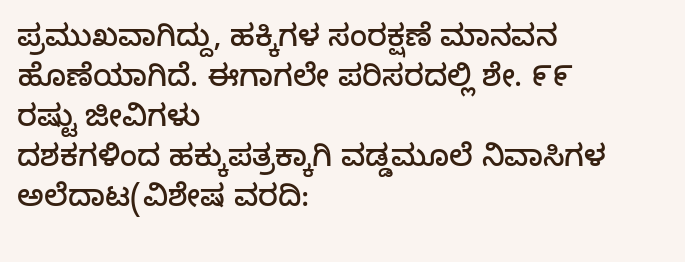ಪ್ರಮುಖವಾಗಿದ್ದು, ಹಕ್ಕಿಗಳ ಸಂರಕ್ಷಣೆ ಮಾನವನ ಹೊಣೆಯಾಗಿದೆ. ಈಗಾಗಲೇ ಪರಿಸರದಲ್ಲಿ ಶೇ. ೯೯ ರಷ್ಟು ಜೀವಿಗಳು
ದಶಕಗಳಿಂದ ಹಕ್ಕುಪತ್ರಕ್ಕಾಗಿ ವಡ್ಡಮೂಲೆ ನಿವಾಸಿಗಳ ಅಲೆದಾಟ(ವಿಶೇಷ ವರದಿ: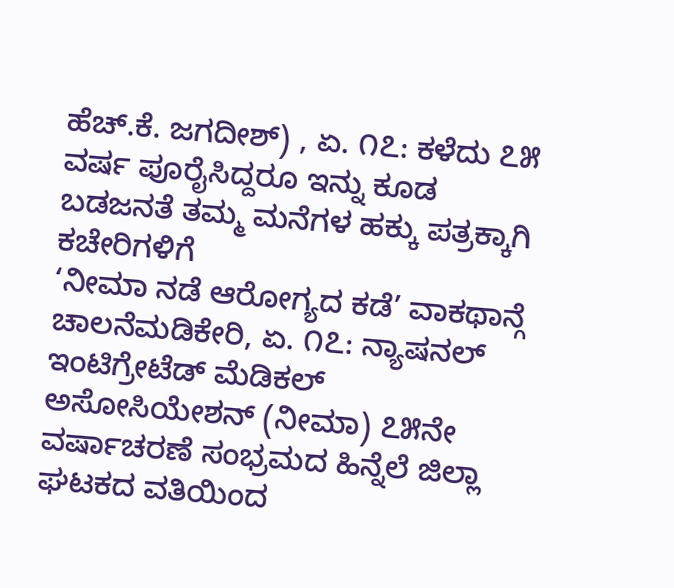ಹೆಚ್.ಕೆ. ಜಗದೀಶ್) , ಏ. ೧೭: ಕಳೆದು ೭೫ ವರ್ಷ ಪೂರೈಸಿದ್ದರೂ ಇನ್ನು ಕೂಡ ಬಡಜನತೆ ತಮ್ಮ ಮನೆಗಳ ಹಕ್ಕು ಪತ್ರಕ್ಕಾಗಿ ಕಚೇರಿಗಳಿಗೆ
‘ನೀಮಾ ನಡೆ ಆರೋಗ್ಯದ ಕಡೆ’ ವಾಕಥಾನ್ಗೆ ಚಾಲನೆಮಡಿಕೇರಿ, ಏ. ೧೭: ನ್ಯಾಷನಲ್ ಇಂಟಿಗ್ರೇಟೆಡ್ ಮೆಡಿಕಲ್ ಅಸೋಸಿಯೇಶನ್ (ನೀಮಾ) ೭೫ನೇ ವರ್ಷಾಚರಣೆ ಸಂಭ್ರಮದ ಹಿನ್ನೆಲೆ ಜಿಲ್ಲಾ ಘಟಕದ ವತಿಯಿಂದ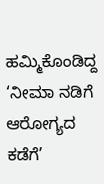ಹಮ್ಮಿಕೊಂಡಿದ್ದ ‘ನೀಮಾ ನಡಿಗೆ ಆರೋಗ್ಯದ ಕಡೆಗೆ’